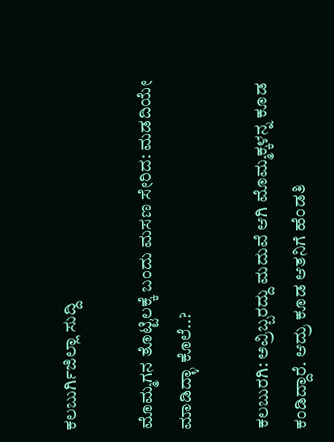ಕಲಬುರ್ಗಿಜಿಲ್ಲಾ ಸುದ್ದಿ

ಮೊಮ್ಮಗನ ತೊಟ್ಟಿಲಕ್ಕೆ ಬಂದು ಮಸಣ ಸೇರಿದ: ಮಡದಿಯೇ ಮಾಡಿದ್ಳಾ ಕೊಲೆ..?

ಕಲಬುರಗಿ: ಅವ್ರಿಬ್ಬರದ್ದು ಮದುವೆ ಆಗಿ ಮೊಮ್ಮಕ್ಕಳನ್ನ ಕೂಡ ಕಂಡಿದ್ದಾರೆ. ಆದ್ರು ಕೂಡ ಆತನಿಗೆ ಹೆಂಡತಿ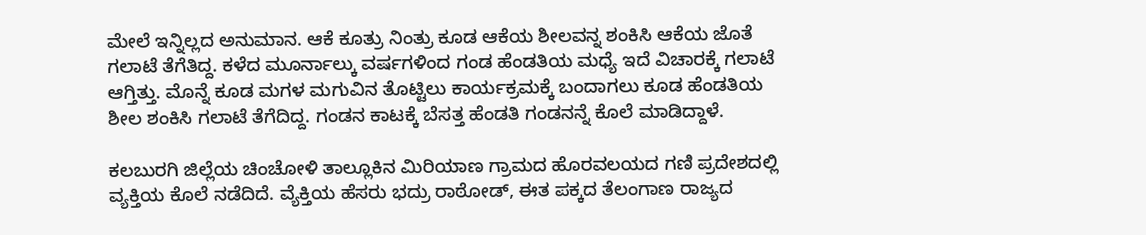ಮೇಲೆ ಇನ್ನಿಲ್ಲದ ಅನುಮಾನ. ಆಕೆ ಕೂತ್ರು ನಿಂತ್ರು ಕೂಡ ಆಕೆಯ ಶೀಲವನ್ನ ಶಂಕಿಸಿ ಆಕೆಯ ಜೊತೆ ಗಲಾಟೆ ತೆಗೆತಿದ್ದ. ಕಳೆದ ಮೂರ್ನಾಲ್ಕು ವರ್ಷಗಳಿಂದ ಗಂಡ ಹೆಂಡತಿಯ ಮಧ್ಯೆ ಇದೆ ವಿಚಾರಕ್ಕೆ ಗಲಾಟೆ ಆಗ್ತಿತ್ತು. ಮೊನ್ನೆ ಕೂಡ ಮಗಳ ಮಗುವಿನ ತೊಟ್ಟಿಲು ಕಾರ್ಯಕ್ರಮಕ್ಕೆ ಬಂದಾಗಲು ಕೂಡ ಹೆಂಡತಿಯ ಶೀಲ ಶಂಕಿಸಿ ಗಲಾಟೆ ತೆಗೆದಿದ್ದ. ಗಂಡನ ಕಾಟಕ್ಕೆ ಬೆಸತ್ತ ಹೆಂಡತಿ ಗಂಡನನ್ನೆ ಕೊಲೆ ಮಾಡಿದ್ದಾಳೆ‌.

ಕಲಬುರಗಿ ಜಿಲ್ಲೆಯ ಚಿಂಚೋಳಿ ತಾಲ್ಲೂಕಿನ ಮಿರಿಯಾಣ ಗ್ರಾಮದ ಹೊರವಲಯದ ಗಣಿ ಪ್ರದೇಶದಲ್ಲಿ ವ್ಯಕ್ತಿಯ ಕೊಲೆ ನಡೆದಿದೆ. ವ್ಯೆಕ್ತಿಯ ಹೆಸರು ಭದ್ರು ರಾಠೋಡ್, ಈತ ಪಕ್ಕದ ತೆಲಂಗಾಣ ರಾಜ್ಯದ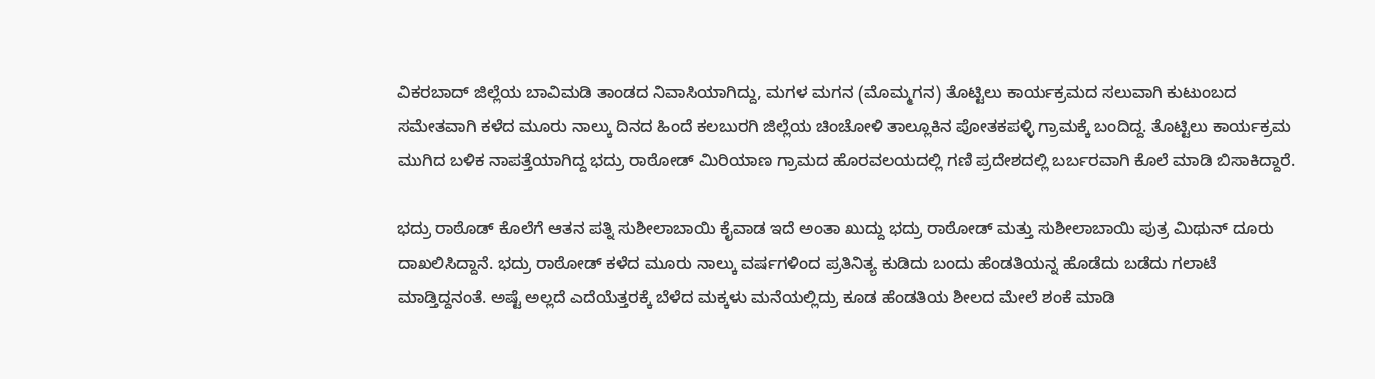ವಿಕರಬಾದ್ ಜಿಲ್ಲೆಯ ಬಾವಿಮಡಿ ತಾಂಡದ ನಿವಾಸಿಯಾಗಿದ್ದು, ಮಗಳ ಮಗನ (ಮೊಮ್ಮಗನ) ತೊಟ್ಟಿಲು ಕಾರ್ಯಕ್ರಮದ ಸಲುವಾಗಿ ಕುಟುಂಬದ ಸಮೇತವಾಗಿ ಕಳೆದ ಮೂರು ನಾಲ್ಕು ದಿನದ ಹಿಂದೆ ಕಲಬುರಗಿ ಜಿಲ್ಲೆಯ ಚಿಂಚೋಳಿ ತಾಲ್ಲೂಕಿನ ಪೋತಕಪಳ್ಳಿ ಗ್ರಾಮಕ್ಕೆ ಬಂದಿದ್ದ. ತೊಟ್ಟಿಲು ಕಾರ್ಯಕ್ರಮ ಮುಗಿದ ಬಳಿಕ ನಾಪತ್ತೆಯಾಗಿದ್ದ ಭದ್ರು ರಾಠೋಡ್ ಮಿರಿಯಾಣ ಗ್ರಾಮದ ಹೊರವಲಯದಲ್ಲಿ ಗಣಿ ಪ್ರದೇಶದಲ್ಲಿ ಬರ್ಬರವಾಗಿ ಕೊಲೆ ಮಾಡಿ ಬಿಸಾಕಿದ್ದಾರೆ.

ಭದ್ರು ರಾಠೊಡ್ ಕೊಲೆಗೆ ಆತನ ಪತ್ನಿ ಸುಶೀಲಾಬಾಯಿ ಕೈವಾಡ ಇದೆ ಅಂತಾ ಖುದ್ದು ಭದ್ರು ರಾಠೋಡ್ ಮತ್ತು ಸುಶೀಲಾಬಾಯಿ ಪುತ್ರ ಮಿಥುನ್ ದೂರು ದಾಖಲಿಸಿದ್ದಾನೆ. ಭದ್ರು ರಾಠೋಡ್ ಕಳೆದ ಮೂರು ನಾಲ್ಕು ವರ್ಷಗಳಿಂದ ಪ್ರತಿನಿತ್ಯ ಕುಡಿದು ಬಂದು ಹೆಂಡತಿಯನ್ನ ಹೊಡೆದು ಬಡೆದು ಗಲಾಟೆ ಮಾಡ್ತಿದ್ದನಂತೆ. ಅಷ್ಟೆ ಅಲ್ಲದೆ ಎದೆಯೆತ್ತರಕ್ಕೆ ಬೆಳೆದ ಮಕ್ಕಳು ಮನೆಯಲ್ಲಿದ್ರು ಕೂಡ ಹೆಂಡತಿಯ ಶೀಲದ ಮೇಲೆ ಶಂಕೆ ಮಾಡಿ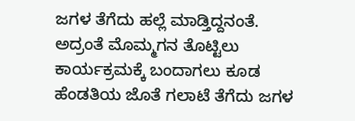ಜಗಳ ತೆಗೆದು ಹಲ್ಲೆ ಮಾಡ್ತಿದ್ದನಂತೆ. ಅದ್ರಂತೆ ಮೊಮ್ಮಗನ ತೊಟ್ಟಿಲು ಕಾರ್ಯಕ್ರಮಕ್ಕೆ ಬಂದಾಗಲು ಕೂಡ ಹೆಂಡತಿಯ ಜೊತೆ ಗಲಾಟೆ ತೆಗೆದು ಜಗಳ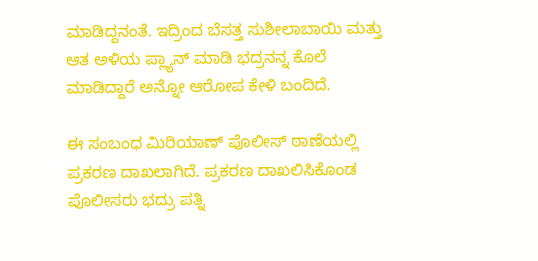ಮಾಡಿದ್ದನಂತೆ. ಇದ್ರಿಂದ ಬೆಸತ್ತ ಸುಶೀಲಾಬಾಯಿ ಮತ್ತು ಆತ ಅಳಿಯ ಪ್ಲ್ಯಾನ್ ಮಾಡಿ ಭದ್ರನನ್ನ ಕೊಲೆ ಮಾಡಿದ್ದಾರೆ ಅನ್ನೋ ಆರೋಪ ಕೇಳಿ ಬಂದಿದೆ.

ಈ ಸಂಬಂಧ ಮಿರಿಯಾಣ್ ಪೊಲೀಸ್ ಠಾಣೆಯಲ್ಲಿ ಪ್ರಕರಣ ದಾಖಲಾಗಿದೆ. ಪ್ರಕರಣ ದಾಖಲಿಸಿಕೊಂಡ ಪೊಲೀಸರು ಭದ್ರು ಪತ್ನಿ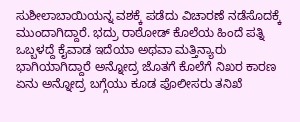ಸುಶೀಲಾಬಾಯಿಯನ್ನ ವಶಕ್ಕೆ ಪಡೆದು ವಿಚಾರಣೆ ನಡೆಸೊದಕ್ಕೆ ಮುಂದಾಗಿದ್ದಾರೆ. ಭದ್ರು ರಾಠೋಡ್ ಕೊಲೆಯ ಹಿಂದೆ ಪತ್ನಿ ಒಬ್ಬಳದ್ದೆ ಕೈವಾಡ ಇದೆಯಾ ಅಥವಾ ಮತ್ತಿನ್ಯಾರು ಭಾಗಿಯಾಗಿದ್ದಾರೆ ಅನ್ನೋದ್ರ ಜೊತಗೆ ಕೊಲೆಗೆ ನಿಖರ ಕಾರಣ ಏನು ಅನ್ನೋದ್ರ ಬಗ್ಗೆಯು ಕೂಡ ಪೊಲೀಸರು ತನಿಖೆ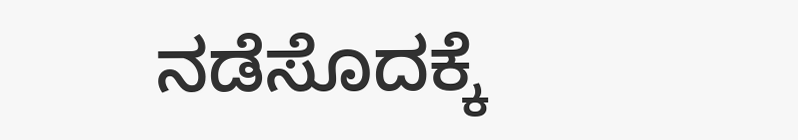ನಡೆಸೊದಕ್ಕೆ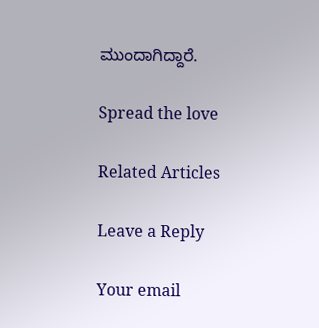ಮುಂದಾಗಿದ್ದಾರೆ.

Spread the love

Related Articles

Leave a Reply

Your email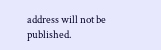address will not be published.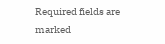Required fields are marked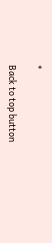*

Back to top button